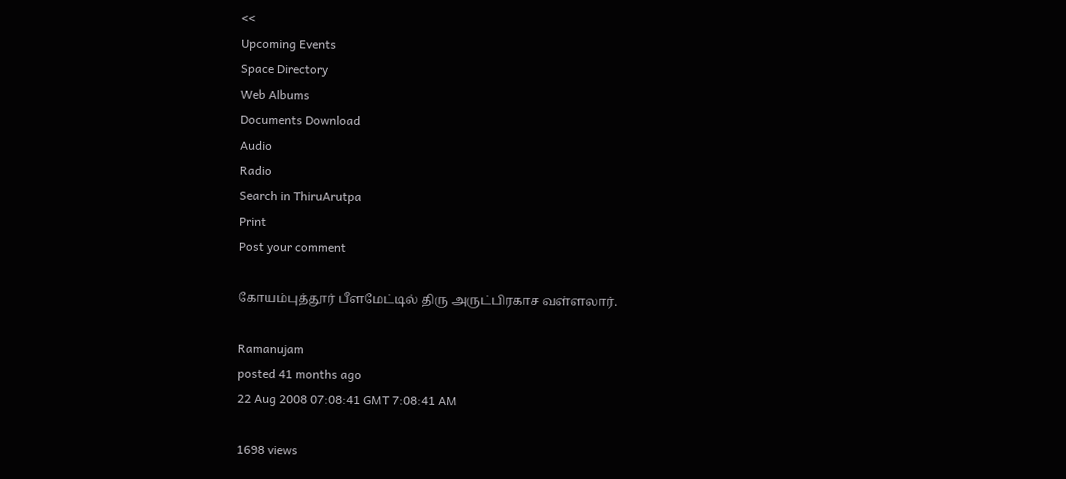<<
Upcoming Events
Space Directory
Web Albums
Documents Download
Audio
Radio
Search in ThiruArutpa
Print
Post your comment

கோயம்புத்தூர் பீளமேட்டில் திரு அருட்பிரகாச வள்ளலார்.

Ramanujam
posted 41 months ago
22 Aug 2008 07:08:41 GMT 7:08:41 AM

1698 views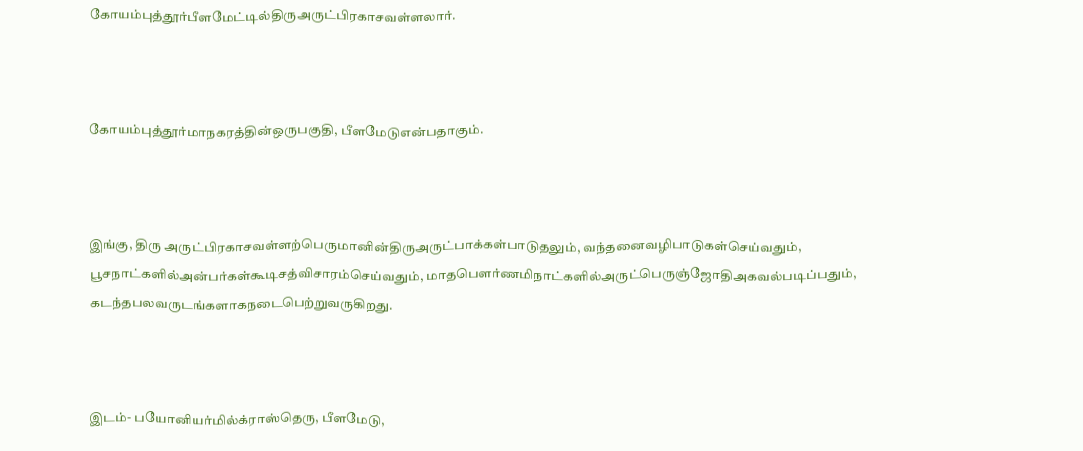கோயம்புத்தூர்பீளமேட்டில்திருஅருட்பிரகாசவள்ளலார்.



கோயம்புத்தூர்மாநகரத்தின்ஒருபகுதி, பீளமேடுஎன்பதாகும்.



இங்கு, திரு அருட்பிரகாசவள்ளற்பெருமானின்திருஅருட்பாக்கள்பாடுதலும், வந்தனைவழிபாடுகள்செய்வதும், பூசநாட்களில்அன்பர்கள்கூடிசத்விசாரம்செய்வதும், மாதபெளர்ணமிநாட்களில்அருட்பெருஞ்ஜோதிஅகவல்படிப்பதும், கடந்தபலவருடங்களாகநடைபெற்றுவருகிறது.



இடம்- பயோனியர்மில்க்ராஸ்தெரு, பீளமேடு,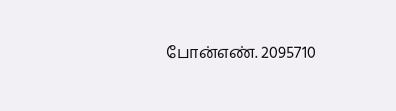போன்எண். 2095710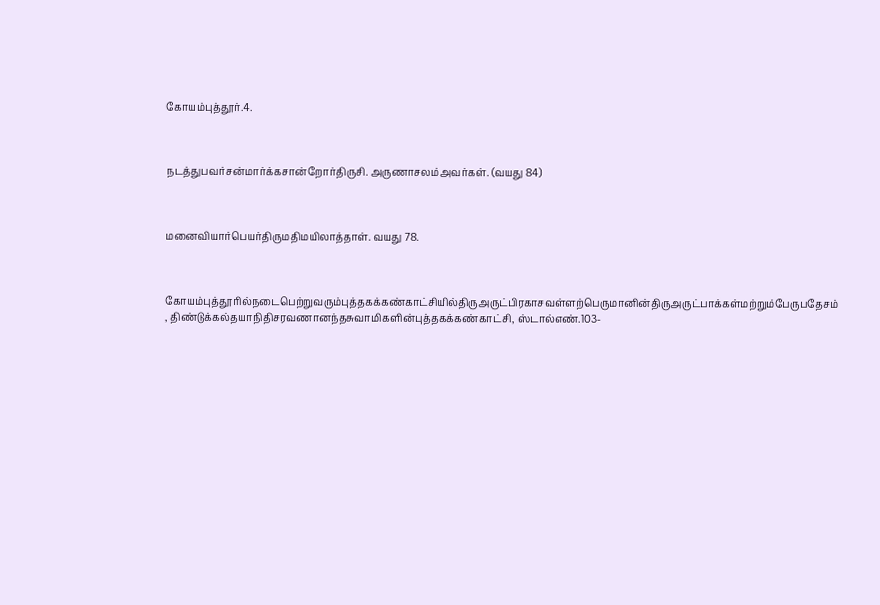கோயம்புத்தூர்.4.



நடத்துபவர்சன்மார்க்கசான்றோர்திருசி. அருணாசலம்அவர்கள். (வயது 84)



மனைவியார்பெயர்திருமதிமயிலாத்தாள். வயது 78.



கோயம்புத்தூரில்நடைபெற்றுவரும்புத்தகக்கண்காட்சியில்திருஅருட்பிரகாசவள்ளற்பெருமானின்திருஅருட்பாக்கள்மற்றும்பேருபதேசம் , திண்டுக்கல்தயாநிதிசரவணானந்தசுவாமிகளின்புத்தகக்கண்காட்சி, ஸ்டால்எண்.103-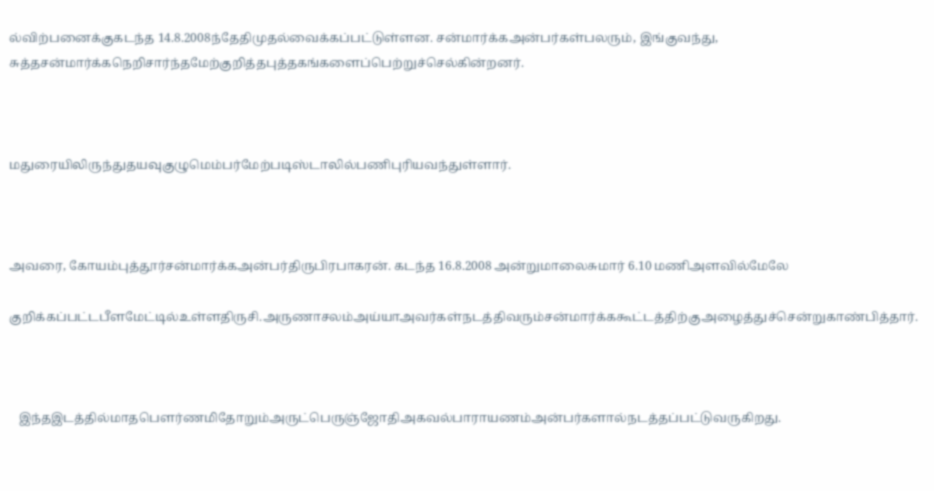ல்விற்பனைக்குகடந்த 14.8.2008ந்தேதிமுதல்வைக்கப்பட்டுள்ளன. சன்மார்க்கஅன்பர்கள்பலரும், இங்குவந்து, சுத்தசன்மார்க்கநெறிசார்ந்தமேற்குறித்தபுத்தகங்களைப்பெற்றுச்செல்கின்றனர்.



மதுரையிலிருந்துதயவுகுழுமெம்பர்மேற்படிஸ்டாலில்பணிபுரியவந்துள்ளார்.



அவரை, கோயம்புத்தூர்சன்மார்க்கஅன்பர்திருபிரபாகரன். கடந்த 16.8.2008 அன்றுமாலைசுமார் 6.10 மணிஅளவில்மேலே

குறிக்கப்பட்டபீளமேட்டில்உள்ளதிருசி.அருணாசலம்அய்யாஅவர்கள்நடத்திவரும்சன்மார்க்ககூட்டத்திற்குஅழைத்துச்சென்றுகாண்பித்தார்.



   இந்தஇடத்தில்மாதபெளர்ணமிதோறும்அருட்பெருஞ்ஜோதிஅகவல்பாராயணம்அன்பர்களால்நடத்தப்பட்டுவருகிறது.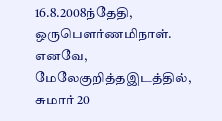16.8.2008ந்தேதி, ஒருபெளர்ணமிநாள். எனவே,  மேலேகுறித்தஇடத்தில், சுமார் 20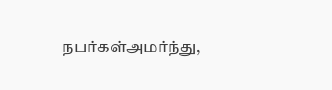நபர்கள்அமர்ந்து,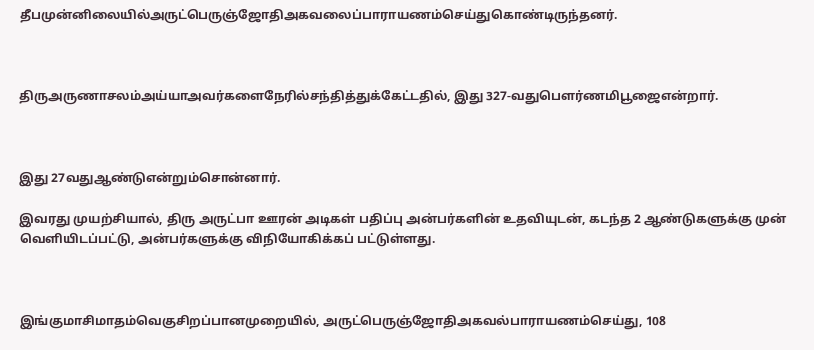தீபமுன்னிலையில்அருட்பெருஞ்ஜோதிஅகவலைப்பாராயணம்செய்துகொண்டிருந்தனர்.



திருஅருணாசலம்அய்யாஅவர்களைநேரில்சந்தித்துக்கேட்டதில், இது 327-வதுபெளர்ணமிபூஜைஎன்றார்.



இது 27வதுஆண்டுஎன்றும்சொன்னார்.

இவரது முயற்சியால், திரு அருட்பா ஊரன் அடிகள் பதிப்பு அன்பர்களின் உதவியுடன், கடந்த 2 ஆண்டுகளுக்கு முன் வெளியிடப்பட்டு, அன்பர்களுக்கு விநியோகிக்கப் பட்டுள்ளது.



இங்குமாசிமாதம்வெகுசிறப்பானமுறையில், அருட்பெருஞ்ஜோதிஅகவல்பாராயணம்செய்து, 108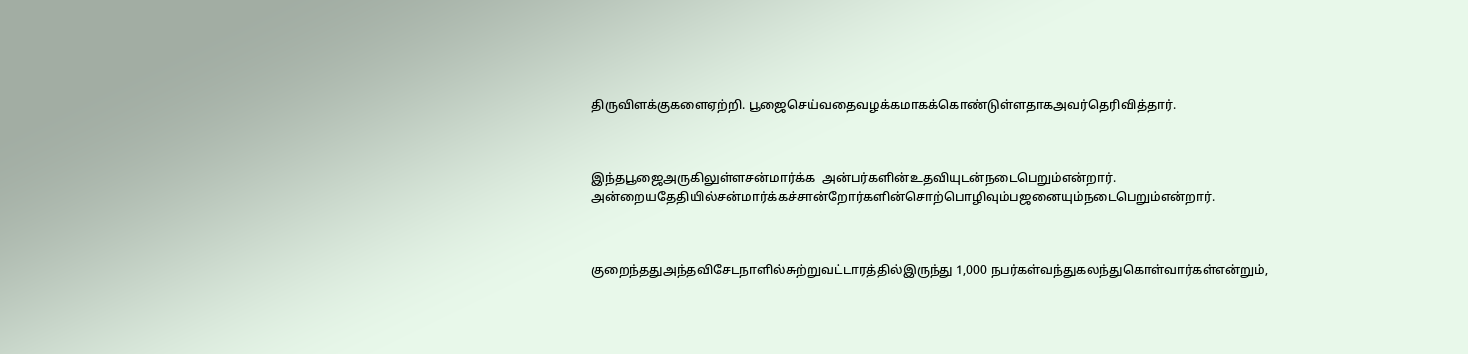திருவிளக்குகளைஏற்றி. பூஜைசெய்வதைவழக்கமாகக்கொண்டுள்ளதாகஅவர்தெரிவித்தார்.



இந்தபூஜைஅருகிலுள்ளசன்மார்க்க  அன்பர்களின்உதவியுடன்நடைபெறும்என்றார். அன்றையதேதியில்சன்மார்க்கச்சான்றோர்களின்சொற்பொழிவும்பஜனையும்நடைபெறும்என்றார்.



குறைந்ததுஅந்தவிசேடநாளில்சுற்றுவட்டாரத்தில்இருந்து 1,000 நபர்கள்வந்துகலந்துகொள்வார்கள்என்றும்,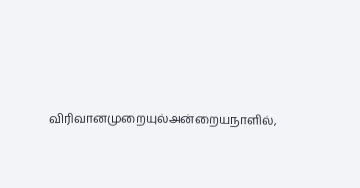விரிவானமுறையுல்அன்றையநாளில்,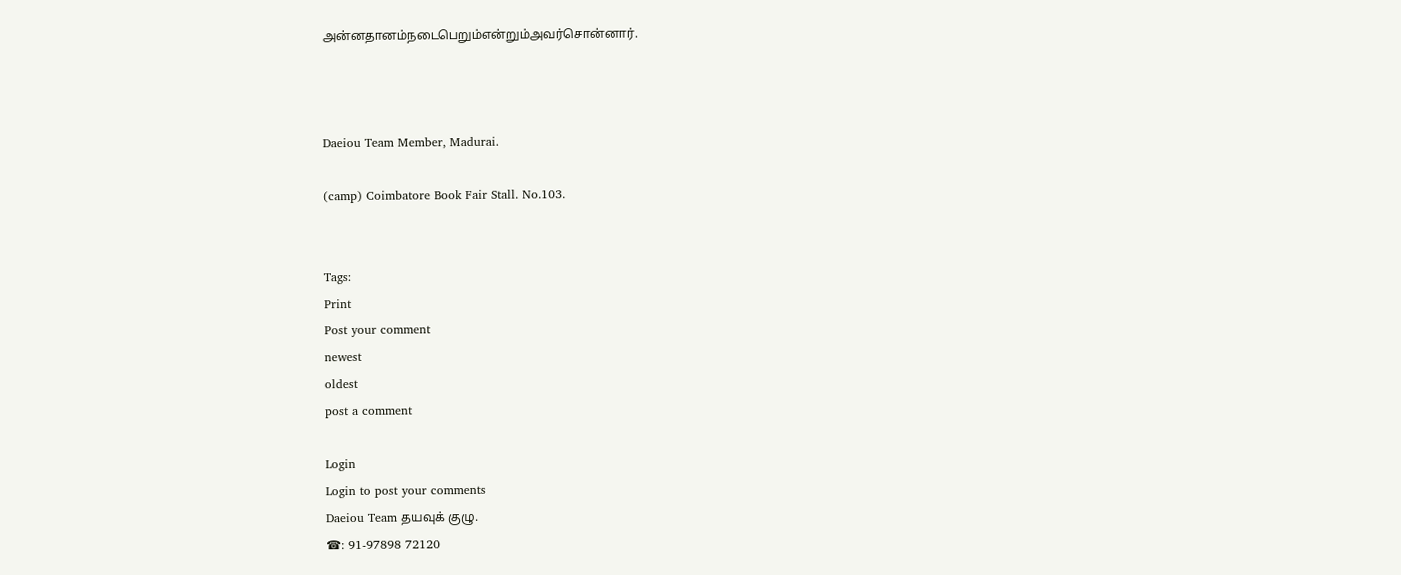அன்னதானம்நடைபெறும்என்றும்அவர்சொன்னார்.



Daeiou Team Member, Madurai.

(camp) Coimbatore Book Fair Stall. No.103.


Tags:
Print
Post your comment
newest
oldest
post a comment

Login
Login to post your comments
Daeiou Team தயவுக் குழு.
☎: 91-97898 72120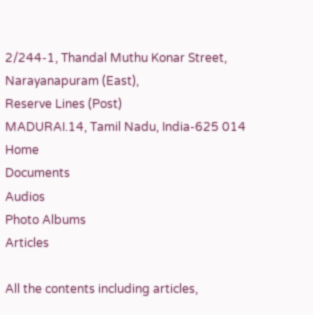2/244-1, Thandal Muthu Konar Street,
Narayanapuram (East),
Reserve Lines (Post)
MADURAI.14, Tamil Nadu, India-625 014
Home
Documents
Audios
Photo Albums
Articles

All the contents including articles,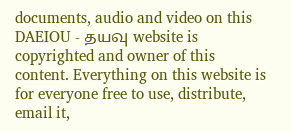documents, audio and video on this DAEIOU - தயவு website is copyrighted and owner of this content. Everything on this website is for everyone free to use, distribute, email it,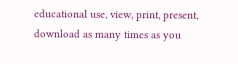educational use, view, print, present, download as many times as you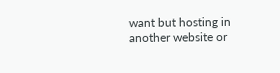want but hosting in another website or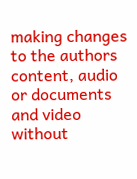making changes to the authors content, audio or documents and video without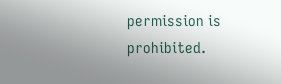permission is prohibited.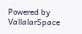Powered by VallalarSpace